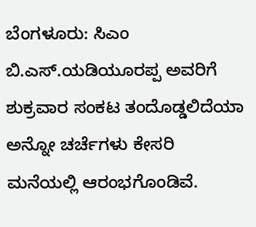ಬೆಂಗಳೂರು: ಸಿಎಂ ಬಿ.ಎಸ್.ಯಡಿಯೂರಪ್ಪ ಅವರಿಗೆ ಶುಕ್ರವಾರ ಸಂಕಟ ತಂದೊಡ್ಡಲಿದೆಯಾ ಅನ್ನೋ ಚರ್ಚೆಗಳು ಕೇಸರಿ ಮನೆಯಲ್ಲಿ ಆರಂಭಗೊಂಡಿವೆ.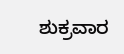ಶುಕ್ರವಾರ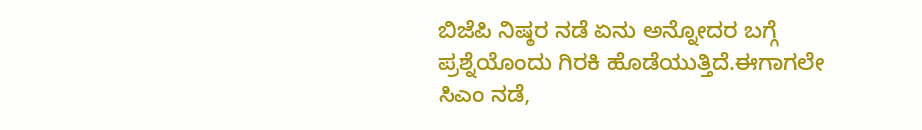ಬಿಜೆಪಿ ನಿಷ್ಠರ ನಡೆ ಏನು ಅನ್ನೋದರ ಬಗ್ಗೆ ಪ್ರಶ್ನೆಯೊಂದು ಗಿರಕಿ ಹೊಡೆಯುತ್ತಿದೆ.ಈಗಾಗಲೇ ಸಿಎಂ ನಡೆ,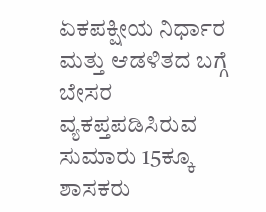ಏಕಪಕ್ಷೀಯ ನಿರ್ಧಾರ ಮತ್ತು ಆಡಳಿತದ ಬಗ್ಗೆ ಬೇಸರ ವ್ಯಕಪ್ತಪಡಿಸಿರುವ ಸುಮಾರು 15ಕ್ಕೂ ಶಾಸಕರು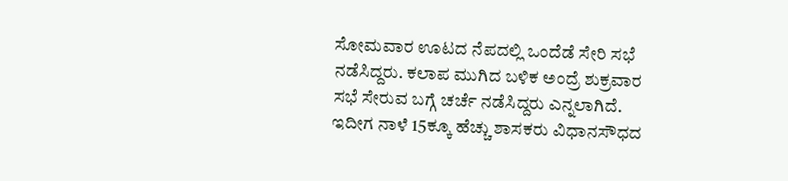ಸೋಮವಾರ ಊಟದ ನೆಪದಲ್ಲಿ ಒಂದೆಡೆ ಸೇರಿ ಸಭೆ ನಡೆಸಿದ್ದರು. ಕಲಾಪ ಮುಗಿದ ಬಳಿಕ ಅಂದ್ರೆ ಶುಕ್ರವಾರ ಸಭೆ ಸೇರುವ ಬಗ್ಗೆ ಚರ್ಚೆ ನಡೆಸಿದ್ದರು ಎನ್ನಲಾಗಿದೆ. ಇದೀಗ ನಾಳೆ 15ಕ್ಕೂ ಹೆಚ್ಚು ಶಾಸಕರು ವಿಧಾನಸೌಧದ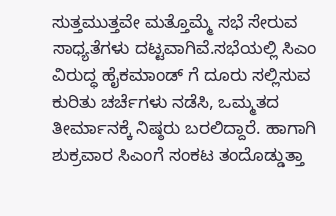ಸುತ್ತಮುತ್ತವೇ ಮತ್ತೊಮ್ಮೆ ಸಭೆ ಸೇರುವ ಸಾಧ್ಯತೆಗಳು ದಟ್ಟವಾಗಿವೆ.ಸಭೆಯಲ್ಲಿ ಸಿಎಂ ವಿರುದ್ಧ ಹೈಕಮಾಂಡ್ ಗೆ ದೂರು ಸಲ್ಲಿಸುವ ಕುರಿತು ಚರ್ಚೆಗಳು ನಡೆಸಿ, ಒಮ್ಮತದ ತೀರ್ಮಾನಕ್ಕೆ ನಿಷ್ಠರು ಬರಲಿದ್ದಾರೆ. ಹಾಗಾಗಿ ಶುಕ್ರವಾರ ಸಿಎಂಗೆ ಸಂಕಟ ತಂದೊಡ್ಡುತ್ತಾ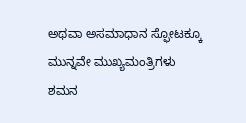ಅಥವಾ ಅಸಮಾಧಾನ ಸ್ಫೋಟಕ್ಕೂ ಮುನ್ನವೇ ಮುಖ್ಯಮಂತ್ರಿಗಳು ಶಮನ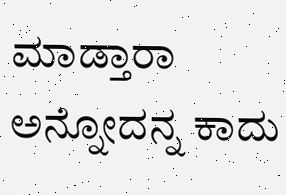ಮಾಡ್ತಾರಾ ಅನ್ನೋದನ್ನ ಕಾದು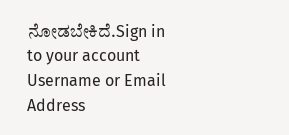ನೋಡಬೇಕಿದೆ.Sign in to your account
Username or Email Address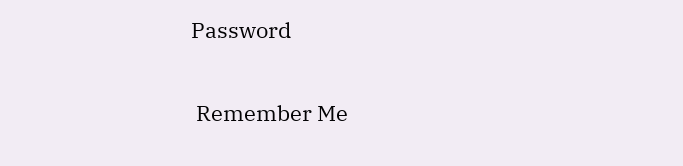Password

 Remember Me